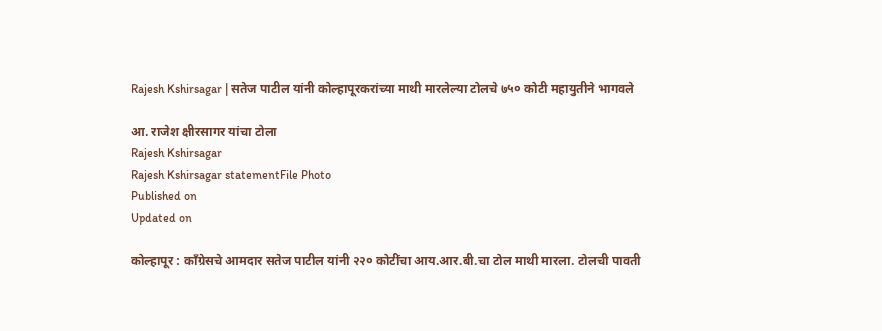Rajesh Kshirsagar | सतेज पाटील यांनी कोल्हापूरकरांच्या माथी मारलेल्या टोलचे ७५० कोटी महायुतीने भागवले

आ. राजेश क्षीरसागर यांचा टोला
Rajesh Kshirsagar
Rajesh Kshirsagar statementFile Photo
Published on
Updated on

कोल्हापूर : काँग्रेसचे आमदार सतेज पाटील यांनी २२० कोटींचा आय.आर.बी.चा टोल माथी मारला. टोलची पावती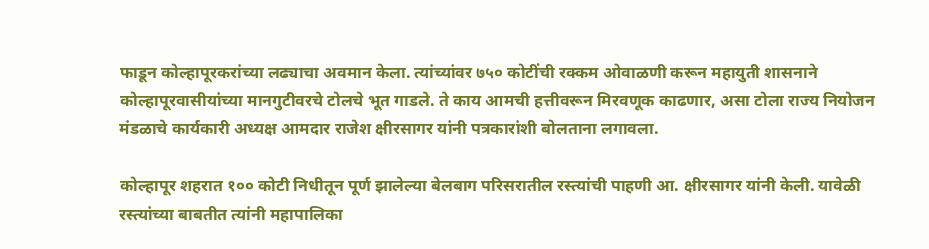फाडून कोल्हापूरकरांच्या लढ्याचा अवमान केला. त्यांच्यांवर ७५० कोटींची रक्कम ओवाळणी करून महायुती शासनाने कोल्हापूरवासीयांच्या मानगुटीवरचे टोलचे भूत गाडले. ते काय आमची हत्तीवरून मिरवणूक काढणार, असा टोला राज्य नियोजन मंडळाचे कार्यकारी अध्यक्ष आमदार राजेश क्षीरसागर यांनी पत्रकारांशी बोलताना लगावला.

कोल्हापूर शहरात १०० कोटी निधीतून पूर्ण झालेल्या बेलबाग परिसरातील रस्त्यांची पाहणी आ. क्षीरसागर यांनी केली. यावेळी रस्त्यांच्या बाबतीत त्यांनी महापालिका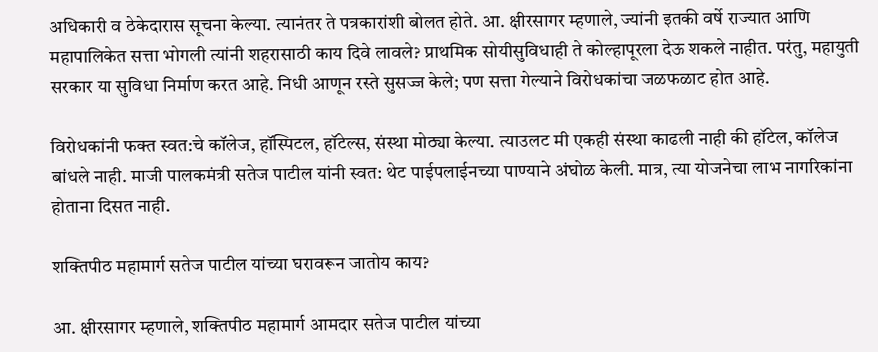अधिकारी व ठेकेदारास सूचना केल्या. त्यानंतर ते पत्रकारांशी बोलत होते. आ. क्षीरसागर म्हणाले, ज्यांनी इतकी वर्षे राज्यात आणि महापालिकेत सत्ता भोगली त्यांनी शहरासाठी काय दिवे लावले? प्राथमिक सोयीसुविधाही ते कोल्हापूरला देऊ शकले नाहीत. परंतु, महायुती सरकार या सुविधा निर्माण करत आहे. निधी आणून रस्ते सुसज्ज केले; पण सत्ता गेल्याने विरोधकांचा जळफळाट होत आहे.

विरोधकांनी फक्त स्वत:चे कॉलेज, हॉस्पिटल, हॉटेल्स, संस्था मोठ्या केल्या. त्याउलट मी एकही संस्था काढली नाही की हॉटेल, कॉलेज बांधले नाही. माजी पालकमंत्री सतेज पाटील यांनी स्वत: थेट पाईपलाईनच्या पाण्याने अंघोळ केली. मात्र, त्या योजनेचा लाभ नागरिकांना होताना दिसत नाही.

शक्तिपीठ महामार्ग सतेज पाटील यांच्या घरावरून जातोय काय?

आ. क्षीरसागर म्हणाले, शक्तिपीठ महामार्ग आमदार सतेज पाटील यांच्या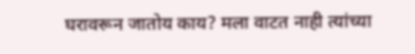घरावरून जातोय काय? मला वाटत नाही त्यांच्या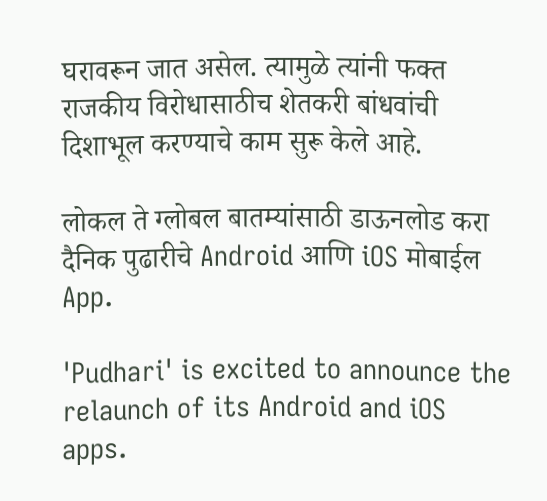घरावरून जात असेल. त्यामुळे त्यांनी फक्त राजकीय विरोधासाठीच शेतकरी बांधवांची दिशाभूल करण्याचे काम सुरू केले आहे.

लोकल ते ग्लोबल बातम्यांसाठी डाऊनलोड करा दैनिक पुढारीचे Android आणि iOS मोबाईल App.

'Pudhari' is excited to announce the relaunch of its Android and iOS apps.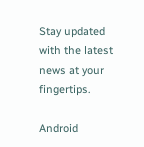Stay updated with the latest news at your fingertips.

Android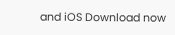and iOS Download now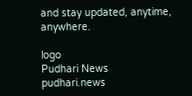and stay updated, anytime, anywhere.

logo
Pudhari News
pudhari.news